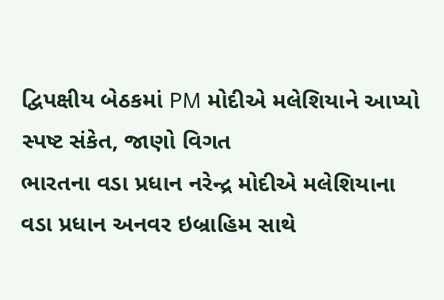દ્વિપક્ષીય બેઠકમાં PM મોદીએ મલેશિયાને આપ્યો સ્પષ્ટ સંકેત, જાણો વિગત
ભારતના વડા પ્રધાન નરેન્દ્ર મોદીએ મલેશિયાના વડા પ્રધાન અનવર ઇબ્રાહિમ સાથે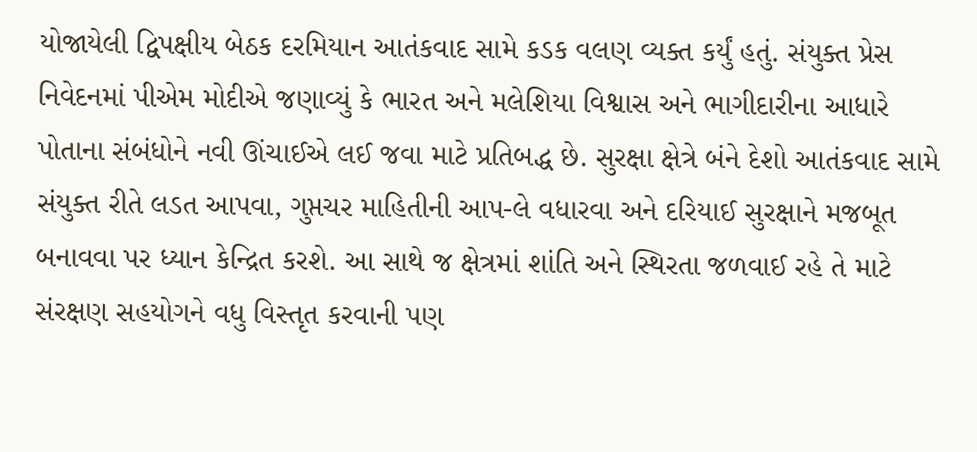યોજાયેલી દ્વિપક્ષીય બેઠક દરમિયાન આતંકવાદ સામે કડક વલણ વ્યક્ત કર્યું હતું. સંયુક્ત પ્રેસ નિવેદનમાં પીએમ મોદીએ જણાવ્યું કે ભારત અને મલેશિયા વિશ્વાસ અને ભાગીદારીના આધારે પોતાના સંબંધોને નવી ઊંચાઈએ લઈ જવા માટે પ્રતિબદ્ધ છે. સુરક્ષા ક્ષેત્રે બંને દેશો આતંકવાદ સામે સંયુક્ત રીતે લડત આપવા, ગુપ્તચર માહિતીની આપ-લે વધારવા અને દરિયાઈ સુરક્ષાને મજબૂત બનાવવા પર ધ્યાન કેન્દ્રિત કરશે. આ સાથે જ ક્ષેત્રમાં શાંતિ અને સ્થિરતા જળવાઈ રહે તે માટે સંરક્ષણ સહયોગને વધુ વિસ્તૃત કરવાની પણ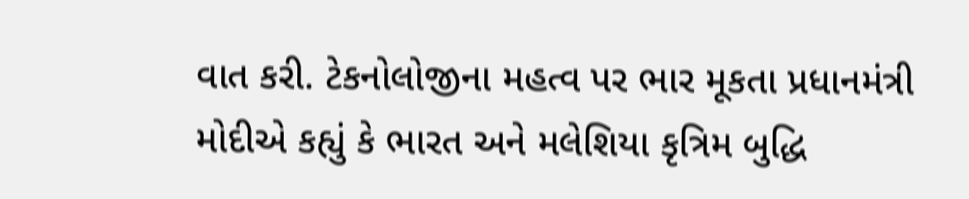વાત કરી. ટેકનોલોજીના મહત્વ પર ભાર મૂકતા પ્રધાનમંત્રી મોદીએ કહ્યું કે ભારત અને મલેશિયા કૃત્રિમ બુદ્ધિ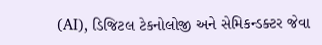(AI), ડિજિટલ ટેકનોલોજી અને સેમિકન્ડક્ટર જેવા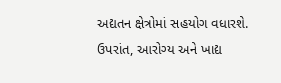અદ્યતન ક્ષેત્રોમાં સહયોગ વધારશે. ઉપરાંત, આરોગ્ય અને ખાદ્ય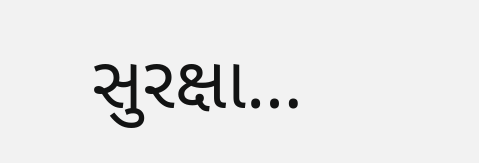સુરક્ષા…